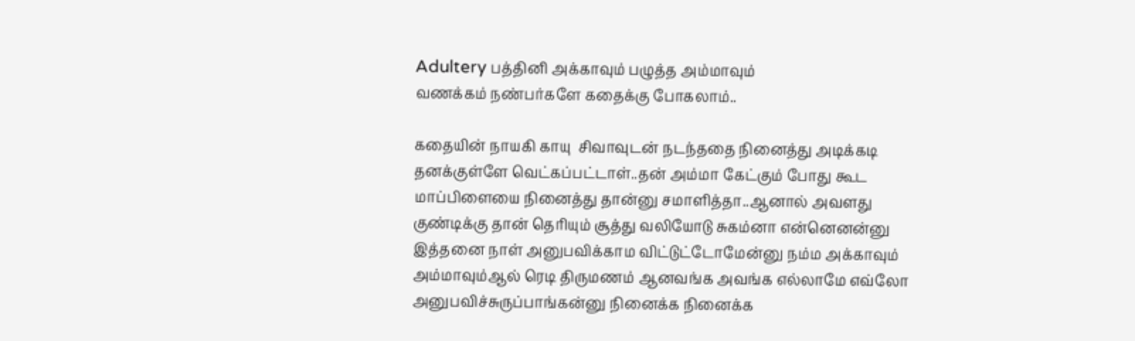Adultery பத்தினி அக்காவும் பழுத்த அம்மாவும்
வணக்கம் நண்பர்களே கதைக்கு போகலாம்..

கதையின் நாயகி காயு  சிவாவுடன் நடந்ததை நினைத்து அடிக்கடி தனக்குள்ளே வெட்கப்பட்டாள்..தன் அம்மா கேட்கும் போது கூட மாப்பிளையை நினைத்து தான்னு சமாளித்தா..ஆனால் அவளது குண்டிக்கு தான் தெரியும் சூத்து வலியோடு சுகம்னா என்னெனன்னு  இத்தனை நாள் அனுபவிக்காம விட்டுட்டோமேன்னு நம்ம அக்காவும் அம்மாவும்ஆல் ரெடி திருமணம் ஆனவங்க அவங்க எல்லாமே எவ்லோ அனுபவிச்சுருப்பாங்கன்னு நினைக்க நினைக்க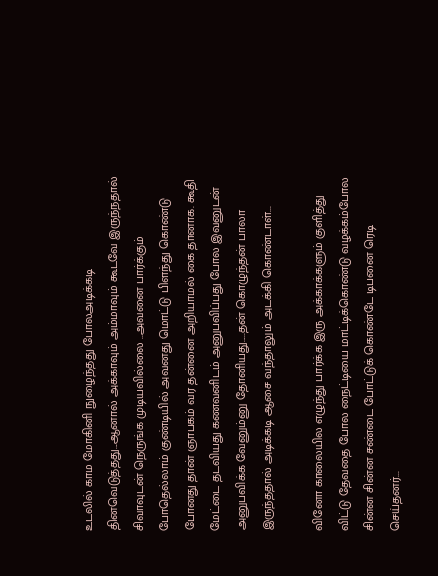உடலில் காம மோகினி நுழைந்தது போலஅடிக்கடி தினவெடுத்தது...ஆனால் அக்காவும் அம்மாவும் கூடவே இருந்நதால் சிவாவுடன் நெருங்க முடியவில்லை ..அவனை பார்க்கும் போதெல்லாம் குண்டியில் அவனது மொட்டு பிளந்து கொண்டு போனது தான் ஞாபகம் வர தன்னை அறியாமல் கை தானாக. கூதி மேட்டை தடவியது கணவனிடம் அனுபவிப்பது போல இவனுடன் அனுபவிக்க வேனும்னு தோனியது.....தன் கொழுந்தன் பாலா இருந்ததால் அடிக்கடி ஆசை வந்தாலும் அடக்கி கொண்டாள்...

வினோ காலையில எழுந்து பார்க்க இரு அக்காக்களும் குளித்து விட்டு தேவதை போல நைட்டியை மாட்டிக்கொண்டு வழக்கம்போல சின்ன சின்ன சண்டை போட்டுக் கொண்டே டிபனை ரெடி செய்தனர்...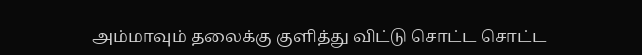அம்மாவும் தலைக்கு குளித்து விட்டு சொட்ட சொட்ட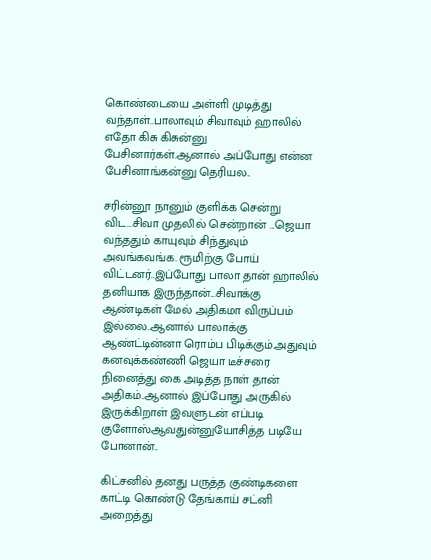கொண்டையை அள்ளி முடித்து வந்தாள்..பாலாவும் சிவாவும் ஹாலில் எதோ கிசு கிசுன்னு பேசினார்கள்.ஆனால் அப்போது என்ன பேசினாங்கன்னு தெரியல..

சரின்னூ நானும் குளிக்க சென்று விட...சிவா முதலில் சென்றான் ...ஜெயா வந்ததும் காயுவும் சிந்துவும் அவங்கவங்க. ரூமிற்கு போய் விட்டனர்..இப்போது பாலா தான் ஹாலில் தனியாக இருந்தான்...சிவாக்கு ஆண்டிகள் மேல் அதிகமா விருப்பம் இல்லை..ஆனால் பாலாக்கு ஆண்ட்டின்னா ரொம்ப பிடிக்கும்.அதுவும் கனவுக்கண்ணி ஜெயா டீச்சரை நினைத்து கை அடித்த நாள் தான் அதிகம்..ஆனால் இப்போது அருகில் இருக்கிறாள் இவளுடன் எப்படி குளோஸ்ஆவதுன்னுயோசித்த படியே போனான்..

கிட்சனில் தனது பருத்த குண்டிகளை காட்டி கொண்டு தேங்காய் சட்னி அறைத்து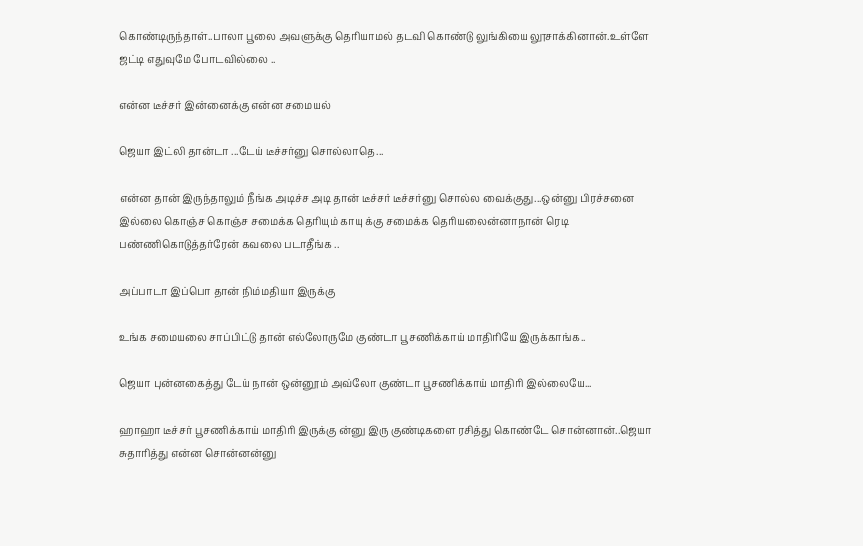கொண்டிருந்தாள்..பாலா பூலை அவளுக்கு தெரியாமல் தடவி கொண்டு லுங்கியை லூசாக்கினான்.உள்ளே ஜட்டி எதுவுமே போடவில்லை ..

என்ன டீச்சர் இன்னைக்கு என்ன சமையல்

ஜெயா இட்லி தான்டா ...டேய் டீச்சர்னு சொல்லாதெ...

என்ன தான் இருந்தாலும் நீங்க அடிச்ச அடி தான் டீச்சர் டீச்சர்னு சொல்ல வைக்குது...ஒன்னு பிரச்சனை இல்லை கொஞ்ச கொஞ்ச சமைக்க தெரியும் காயு க்கு சமைக்க தெரியலைன்னாநான் ரெடி பண்ணிகொடுத்தர்ரேன் கவலை படாதீங்க ..

அப்பாடா இப்பொ தான் நிம்மதியா இருக்கு

உங்க சமையலை சாப்பிட்டு தான் எல்லோருமே குண்டா பூசணிக்காய் மாதிரியே இருக்காங்க..

ஜெயா புன்னகைத்து டேய் நான் ஒன்னூம் அவ்லோ குண்டா பூசணிக்காய் மாதிரி இல்லையே...

ஹாஹா டீச்சர் பூசணிக்காய் மாதிரி இருக்கு ன்னு இரு குண்டிகளை ரசித்து கொண்டே சொன்னான்..ஜெயா சுதாரித்து என்ன சொன்னன்னு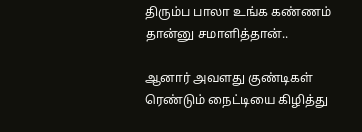திரும்ப பாலா உங்க கண்ணம் தான்னு சமாளித்தான்..

ஆனார் அவளது குண்டிகள் ரெண்டும் நைட்டியை கிழித்து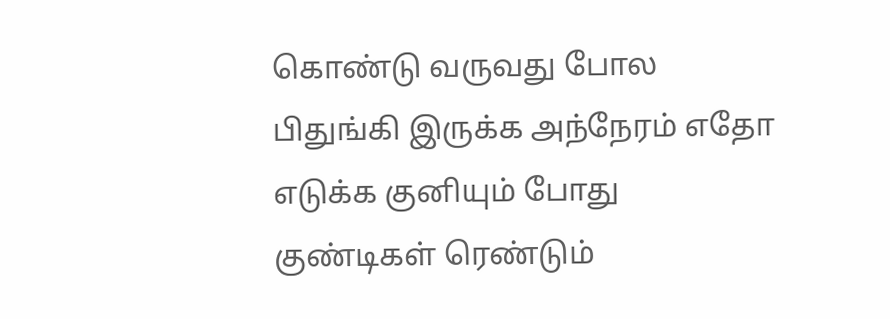கொண்டு வருவது போல பிதுங்கி இருக்க அந்நேரம் எதோ எடுக்க குனியும் போது குண்டிகள் ரெண்டும்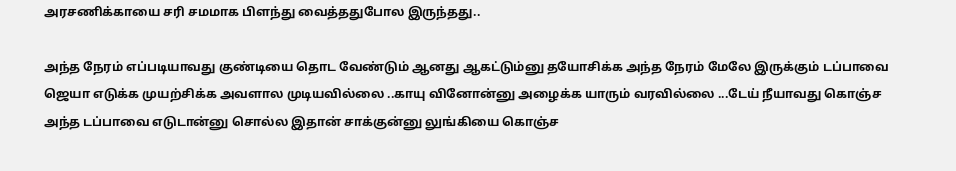அரசணிக்காயை சரி சமமாக பிளந்து வைத்ததுபோல இருந்தது..

அந்த நேரம் எப்படியாவது குண்டியை தொட வேண்டும் ஆனது ஆகட்டும்னு தயோசிக்க அந்த நேரம் மேலே இருக்கும் டப்பாவை ஜெயா எடுக்க முயற்சிக்க அவளால முடியவில்லை ..காயு வினோன்னு அழைக்க யாரும் வரவில்லை ...டேய் நீயாவது கொஞ்ச அந்த டப்பாவை எடுடான்னு சொல்ல இதான் சாக்குன்னு லுங்கியை கொஞ்ச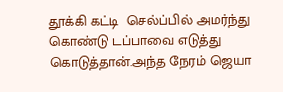தூக்கி கட்டி  செல்ப்பில் அமர்ந்து கொண்டு டப்பாவை எடுத்து கொடுத்தான்.அந்த நேரம் ஜெயா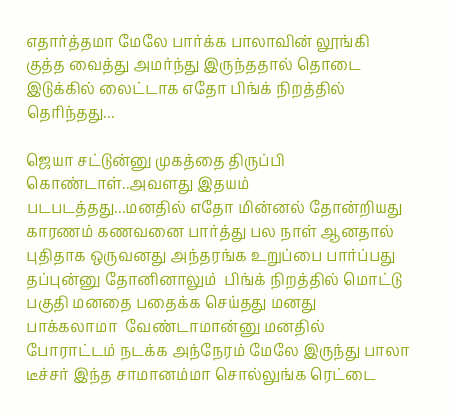எதார்த்தமா மேலே பார்க்க பாலாவின் லூங்கி குத்த வைத்து அமர்ந்து இருந்ததால் தொடை இடுக்கில் லைட்டாக எதோ பிங்க் நிறத்தில் தெரிந்தது...

ஜெயா சட்டுன்னு முகத்தை திருப்பி கொண்டாள்..அவளது இதயம் படபடத்தது...மனதில் எதோ மின்னல் தோன்றியது காரணம் கணவனை பார்த்து பல நாள் ஆனதால் புதிதாக ஒருவனது அந்தரங்க உறுப்பை பார்ப்பது தப்புன்னு தோனினாலும்  பிங்க் நிறத்தில் மொட்டு பகுதி மனதை பதைக்க செய்தது மனது பாக்கலாமா  வேண்டாமான்னு மனதில் போராட்டம் நடக்க அந்நேரம் மேலே இருந்து பாலா டீச்சர் இந்த சாமானம்மா சொல்லுங்க ரெட்டை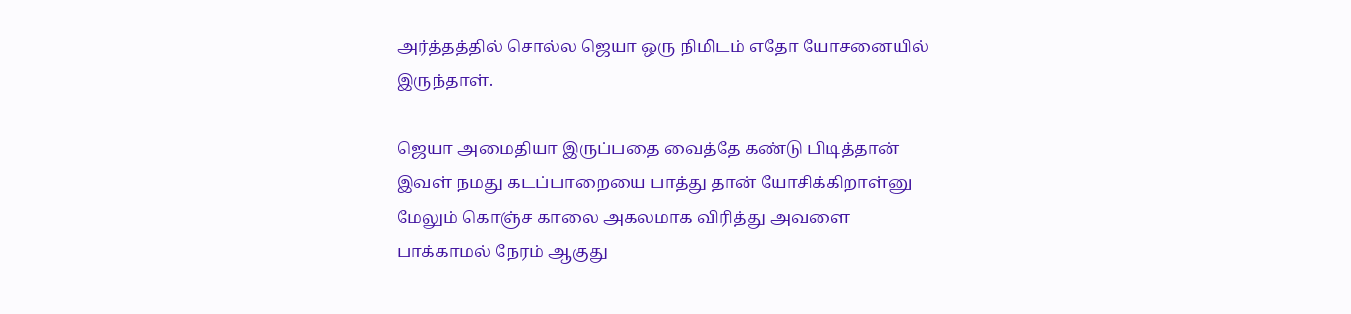அர்த்தத்தில் சொல்ல ஜெயா ஒரு நிமிடம் எதோ யோசனையில் இருந்தாள்.

ஜெயா அமைதியா இருப்பதை வைத்தே கண்டு பிடித்தான் இவள் நமது கடப்பாறையை பாத்து தான் யோசிக்கிறாள்னு மேலும் கொஞ்ச காலை அகலமாக விரித்து அவளை பாக்காமல் நேரம் ஆகுது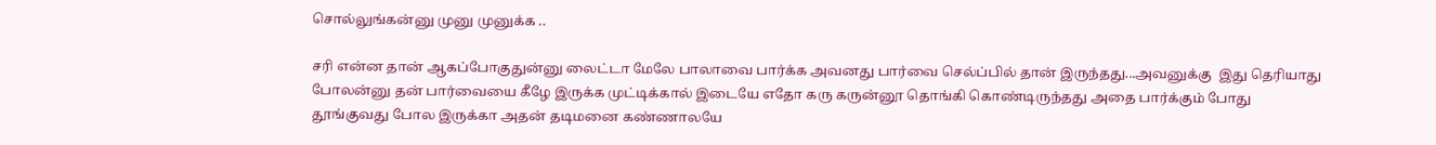சொல்லுங்கன்னு முனு முனுக்க ..

சரி என்ன தான் ஆகப்போகுதுன்னு லைட்டா மேலே பாலாவை பார்க்க அவனது பார்வை செல்ப்பில் தான் இருந்தது...அவனுக்கு  இது தெரியாது போலன்னு தன் பார்வையை கீழே இருக்க முட்டிக்கால் இடையே எதோ கரு கருன்னூ தொங்கி கொண்டிருந்தது அதை பார்க்கும் போது தூங்குவது போல இருக்கா அதன் தடிமனை கண்ணாலயே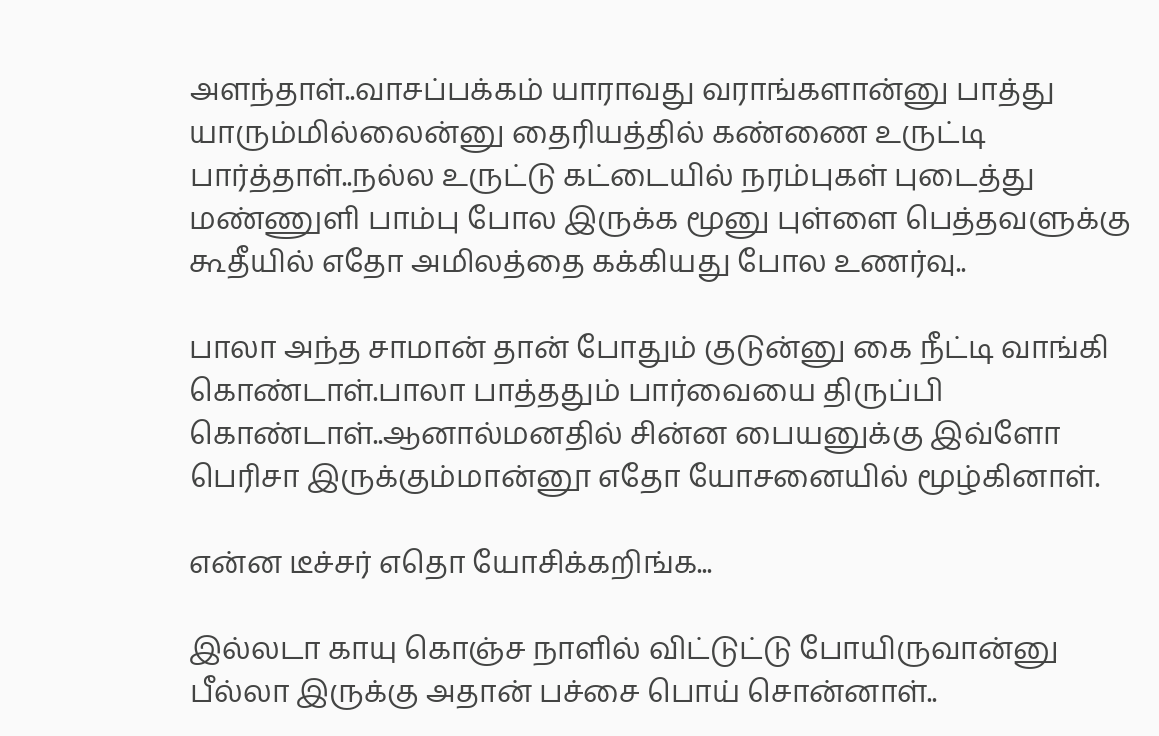அளந்தாள்..வாசப்பக்கம் யாராவது வராங்களான்னு பாத்து யாரும்மில்லைன்னு தைரியத்தில் கண்ணை உருட்டி பார்த்தாள்..நல்ல உருட்டு கட்டையில் நரம்புகள் புடைத்து மண்ணுளி பாம்பு போல இருக்க மூனு புள்ளை பெத்தவளுக்கு கூதீயில் எதோ அமிலத்தை கக்கியது போல உணர்வு..

பாலா அந்த சாமான் தான் போதும் குடுன்னு கை நீட்டி வாங்கி கொண்டாள்.பாலா பாத்ததும் பார்வையை திருப்பி கொண்டாள்..ஆனால்மனதில் சின்ன பையனுக்கு இவ்ளோ பெரிசா இருக்கும்மான்னூ எதோ யோசனையில் மூழ்கினாள்.

என்ன டீச்சர் எதொ யோசிக்கறிங்க...

இல்லடா காயு கொஞ்ச நாளில் விட்டுட்டு போயிருவான்னு பீல்லா இருக்கு அதான் பச்சை பொய் சொன்னாள்..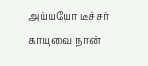அய்யயோ டீச்சர் காயுவை நான்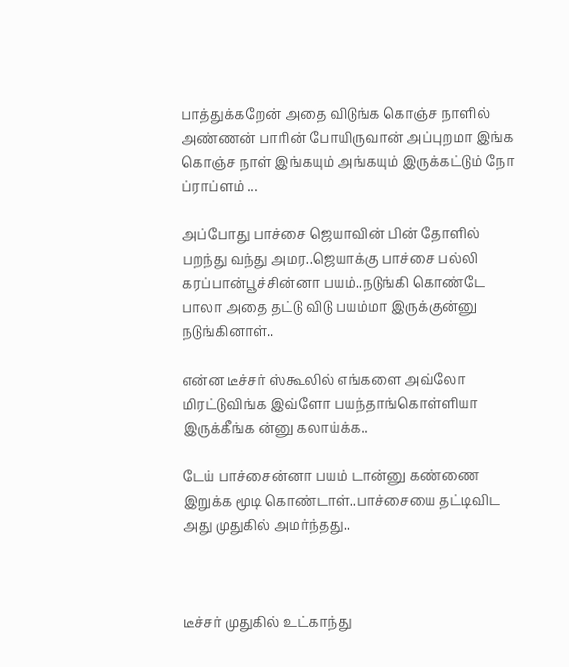பாத்துக்கறேன் அதை விடுங்க கொஞ்ச நாளில் அண்ணன் பாரின் போயிருவான் அப்புறமா இங்க கொஞ்ச நாள் இங்கயும் அங்கயும் இருக்கட்டும் நோ ப்ராப்ளம் ...

அப்போது பாச்சை ஜெயாவின் பின் தோளில் பறந்து வந்து அமர..ஜெயாக்கு பாச்சை பல்லி கரப்பான்பூச்சின்னா பயம்..நடுங்கி கொண்டே பாலா அதை தட்டு விடு பயம்மா இருக்குன்னு நடுங்கினாள்..

என்ன டீச்சர் ஸ்கூலில் எங்களை அவ்லோ மிரட்டுவிங்க இவ்ளோ பயந்தாங்கொள்ளியா  இருக்கீங்க ன்னு கலாய்க்க..

டேய் பாச்சைன்னா பயம் டான்னு கண்ணை இறுக்க மூடி கொண்டாள்..பாச்சையை தட்டிவிட அது முதுகில் அமர்ந்தது..



டீச்சர் முதுகில் உட்காந்து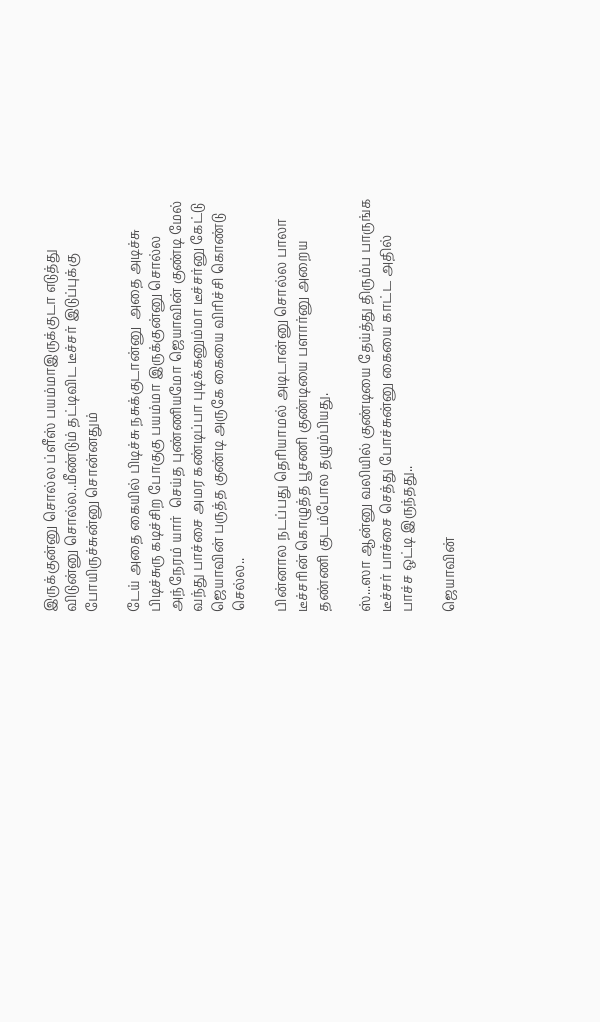இருக்குன்னு சொல்ல ப்ளீஸ் பயம்மாஇருக்குடா எடுத்து விடுன்னு சொல்ல..மீண்டும் தட்டிவிட டீச்சர் இடுப்புக்கு போயிருச்சுன்னு சொன்னதும்

டேய் அதை கையில் பிடிச்சு நசுக்குடான்னு  அதை அடிச்சு பிடிச்சுரு கடிச்சிற போகுகு பயம்மா இருக்குன்னு சொல்ல அந்நேரம் யார்  செய்த புண்ணியமோ ஜெயாவின் குண்டி மேல் வந்து பாச்சை அமர கண்டிப்பா புடிக்கனும்மா டீச்சர்னு கேட்டு ஜெயாவின் பருத்த குண்டி அருகே கையை விரிச்சி கொண்டு செல்ல..

பின்னால நடப்பது தெரியாமல் அடிடான்னு சொல்ல பாலா டீச்சரின் கொழுத்த பூசணி குண்டியை பளார்னு அறைய தண்ணி குடம்போல தழும்பியது.

ஸ்...ஸா ஆன்னு வலியில் குண்டியை தேய்த்து திரும்ப பாருங்க டீச்சர் பாச்சை செத்து போச்சுன்னு கையை காட்ட அதில் பாச்ச ஒட்டி இருந்தது..

ஜெயாவின்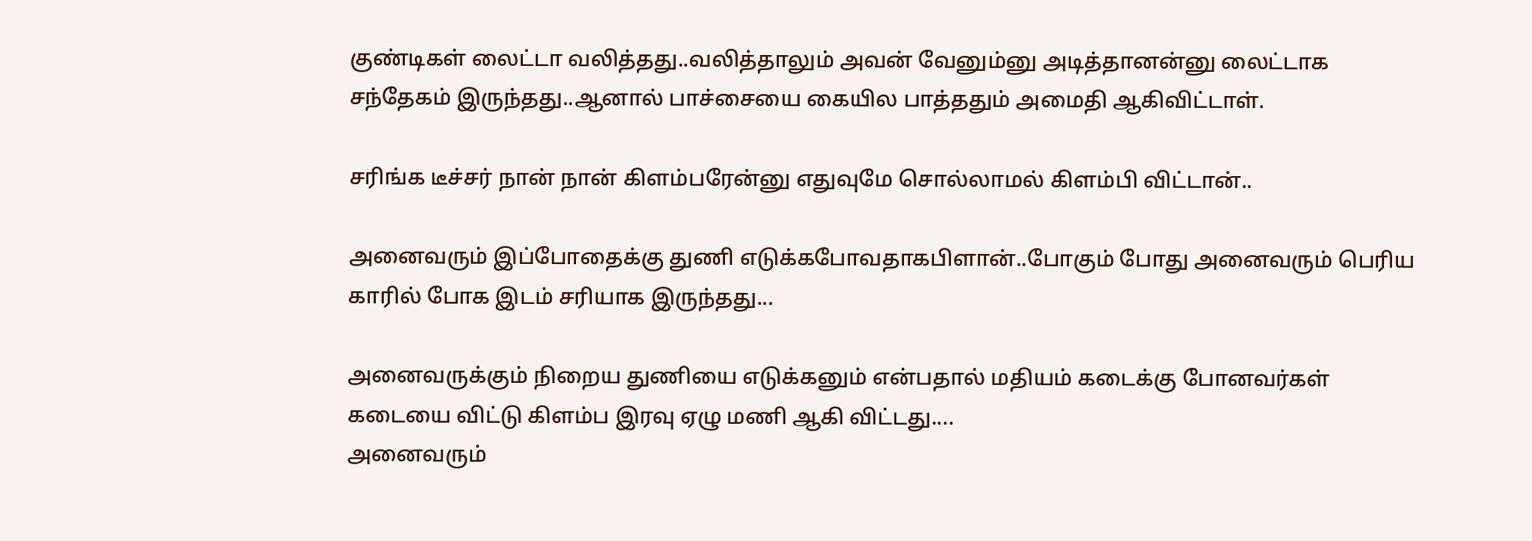குண்டிகள் லைட்டா வலித்தது..வலித்தாலும் அவன் வேனும்னு அடித்தானன்னு லைட்டாக சந்தேகம் இருந்தது..ஆனால் பாச்சையை கையில பாத்ததும் அமைதி ஆகிவிட்டாள்.

சரிங்க டீச்சர் நான் நான் கிளம்பரேன்னு எதுவுமே சொல்லாமல் கிளம்பி விட்டான்..

அனைவரும் இப்போதைக்கு துணி எடுக்கபோவதாகபிளான்..போகும் போது அனைவரும் பெரிய காரில் போக இடம் சரியாக இருந்தது...

அனைவருக்கும் நிறைய துணியை எடுக்கனும் என்பதால் மதியம் கடைக்கு போனவர்கள் கடையை விட்டு கிளம்ப இரவு ஏழு மணி ஆகி விட்டது....
அனைவரும்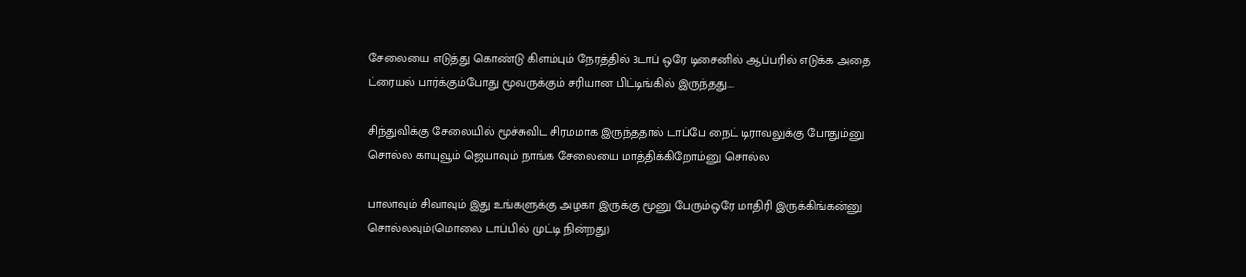சேலையை எடுத்து கொண்டு கிளம்பும் நேரத்தில் 3டாப் ஒரே டிசைனில் ஆப்பரில் எடுக்க அதை ட்ரையல் பார்க்கும்போது மூவருக்கும் சரியான பிட்டிங்கில் இருந்தது....

சிந்துவிக்கு சேலையில் மூச்சுவிட சிரமமாக இருந்ததால் டாப்பே நைட் டிராவலுக்கு போதும்னு சொல்ல காயுவூம் ஜெயாவும் நாங்க சேலையை மாத்திக்கிறோம்னு சொல்ல

பாலாவும் சிவாவும் இது உங்களுக்கு அழகா இருக்கு மூனு பேரும்ஒரே மாதிரி இருக்கிங்கன்னு சொல்லவும்(மொலை டாப்பில் முட்டி நின்றது)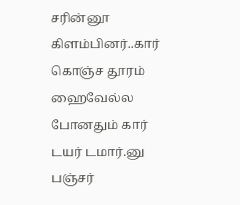சரின்னூ கிளம்பினர்..கார் கொஞ்ச தூரம் ஹைவேல்ல போனதும் கார் டயர் டமார்.னு பஞ்சர்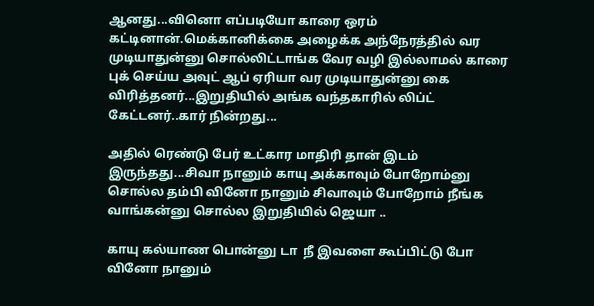ஆனது...வினொ எப்படியோ காரை ஒரம் கட்டினான்.மெக்கானிக்கை அழைக்க அந்நேரத்தில் வர முடியாதுன்னு சொல்லிட்டாங்க வேர வழி இல்லாமல் காரை புக் செய்ய அவுட் ஆப் ஏரியா வர முடியாதுன்னு கை விரித்தனர்...இறுதியில் அங்க வந்தகாரில் லிப்ட் கேட்டனர்..கார் நின்றது...

அதில் ரெண்டு பேர் உட்கார மாதிரி தான் இடம் இருந்தது...சிவா நானும் காயு அக்காவும் போறோம்னு சொல்ல தம்பி வினோ நானும் சிவாவும் போறோம் நீங்க வாங்கன்னு சொல்ல இறுதியில் ஜெயா ..

காயு கல்யாண பொன்னு டா  நீ இவளை கூப்பிட்டு போ வினோ நானும்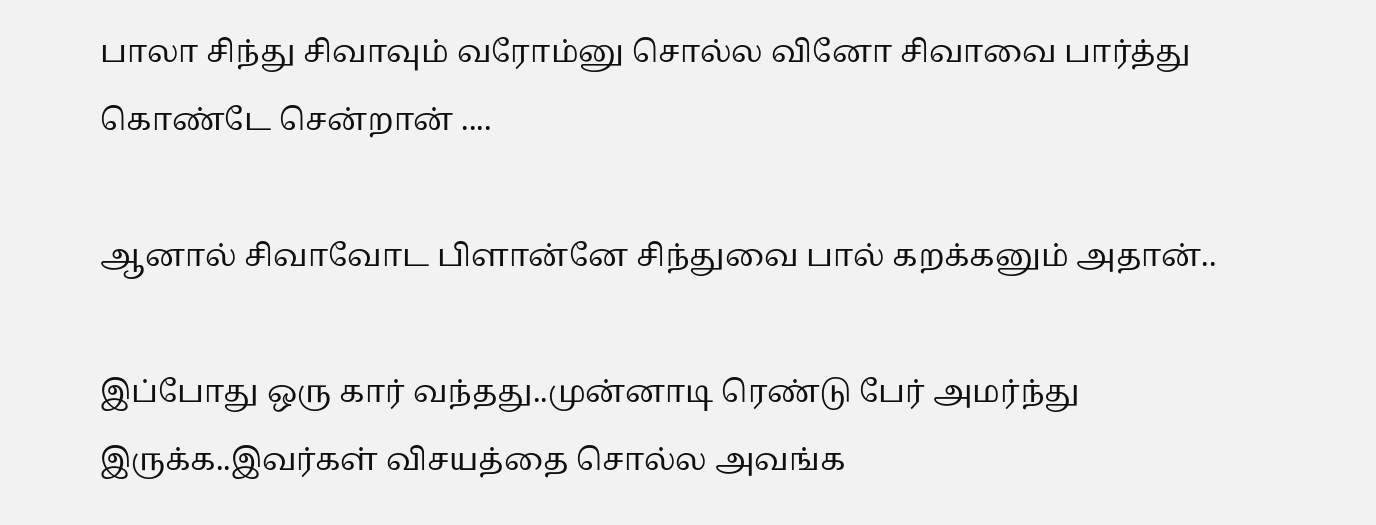பாலா சிந்து சிவாவும் வரோம்னு சொல்ல வினோ சிவாவை பார்த்து கொண்டே சென்றான் ....

ஆனால் சிவாவோட பிளான்னே சிந்துவை பால் கறக்கனும் அதான்..

இப்போது ஒரு கார் வந்தது..முன்னாடி ரெண்டு பேர் அமர்ந்து இருக்க..இவர்கள் விசயத்தை சொல்ல அவங்க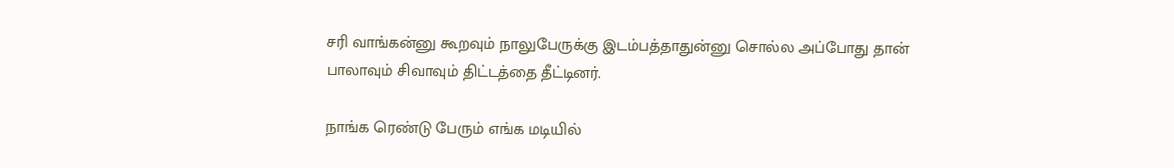சரி வாங்கன்னு கூறவும் நாலுபேருக்கு இடம்பத்தாதுன்னு சொல்ல அப்போது தான் பாலாவும் சிவாவும் திட்டத்தை தீட்டினர்.

நாங்க ரெண்டு பேரும் எங்க மடியில்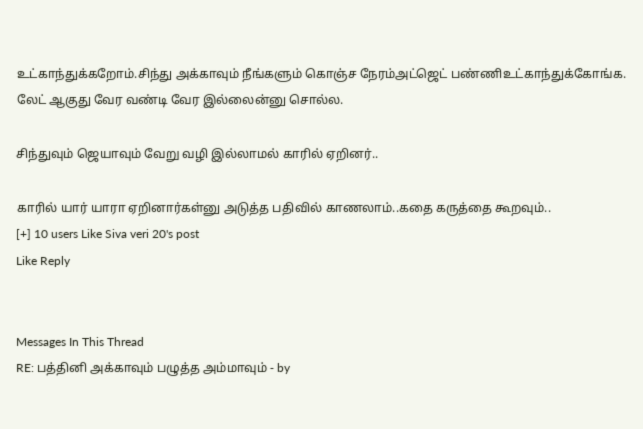உட்காந்துக்கறோம்.சிந்து அக்காவும் நீங்களும் கொஞ்ச நேரம்அட்ஜெட் பண்ணிஉட்காந்துக்கோங்க. லேட் ஆகுது வேர வண்டி வேர இல்லைன்னு சொல்ல.

சிந்துவும் ஜெயாவும் வேறு வழி இல்லாமல் காரில் ஏறினர்..

காரில் யார் யாரா ஏறினார்கள்னு அடுத்த பதிவில் காணலாம்..கதை கருத்தை கூறவும்..
[+] 10 users Like Siva veri 20's post
Like Reply


Messages In This Thread
RE: பத்தினி அக்காவும் பழுத்த அம்மாவும் - by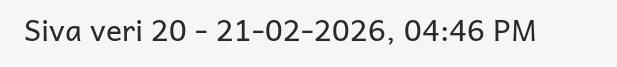Siva veri 20 - 21-02-2026, 04:46 PM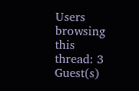Users browsing this thread: 3 Guest(s)